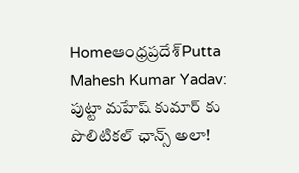Homeఆంధ్రప్రదేశ్‌Putta Mahesh Kumar Yadav: పుట్టా మహేష్ కుమార్ కు పొలిటికల్ ఛాన్స్ అలా!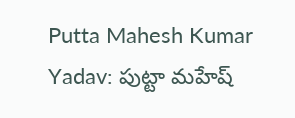Putta Mahesh Kumar Yadav: పుట్టా మహేష్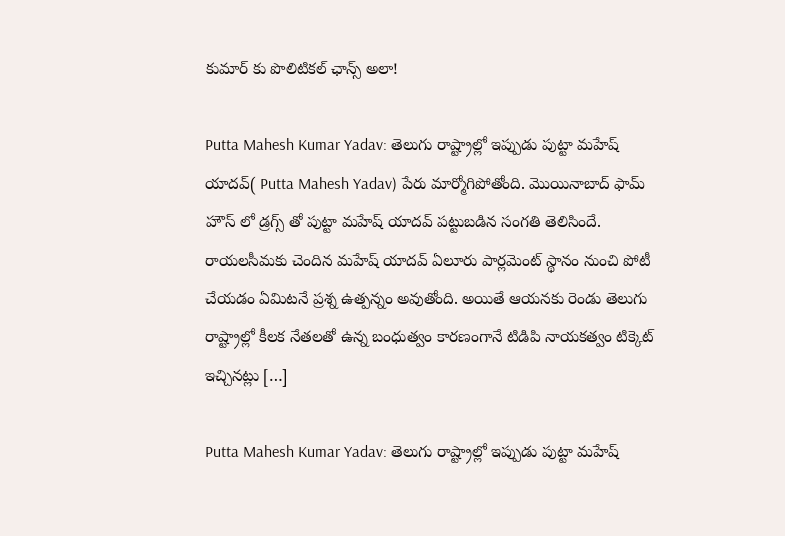కుమార్ కు పొలిటికల్ ఛాన్స్ అలా!

Putta Mahesh Kumar Yadav: తెలుగు రాష్ట్రాల్లో ఇప్పుడు పుట్టా మహేష్ యాదవ్( Putta Mahesh Yadav) పేరు మార్మోగిపోతోంది. మొయినాబాద్ ఫామ్ హౌస్ లో డ్రగ్స్ తో పుట్టా మహేష్ యాదవ్ పట్టుబడిన సంగతి తెలిసిందే. రాయలసీమకు చెందిన మహేష్ యాదవ్ ఏలూరు పార్లమెంట్ స్థానం నుంచి పోటీ చేయడం ఏమిటనే ప్రశ్న ఉత్పన్నం అవుతోంది. అయితే ఆయనకు రెండు తెలుగు రాష్ట్రాల్లో కీలక నేతలతో ఉన్న బంధుత్వం కారణంగానే టిడిపి నాయకత్వం టిక్కెట్ ఇచ్చినట్లు […]

Putta Mahesh Kumar Yadav: తెలుగు రాష్ట్రాల్లో ఇప్పుడు పుట్టా మహేష్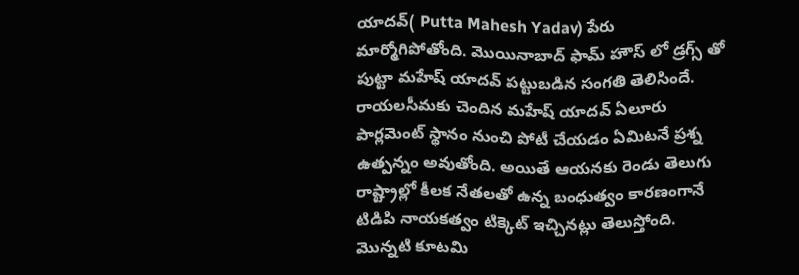యాదవ్( Putta Mahesh Yadav) పేరు మార్మోగిపోతోంది. మొయినాబాద్ ఫామ్ హౌస్ లో డ్రగ్స్ తో పుట్టా మహేష్ యాదవ్ పట్టుబడిన సంగతి తెలిసిందే. రాయలసీమకు చెందిన మహేష్ యాదవ్ ఏలూరు పార్లమెంట్ స్థానం నుంచి పోటీ చేయడం ఏమిటనే ప్రశ్న ఉత్పన్నం అవుతోంది. అయితే ఆయనకు రెండు తెలుగు రాష్ట్రాల్లో కీలక నేతలతో ఉన్న బంధుత్వం కారణంగానే టిడిపి నాయకత్వం టిక్కెట్ ఇచ్చినట్లు తెలుస్తోంది. మొన్నటి కూటమి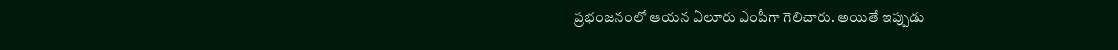ప్రభంజనంలో ఆయన ఏలూరు ఎంపీగా గెలిచారు. అయితే ఇప్పుడు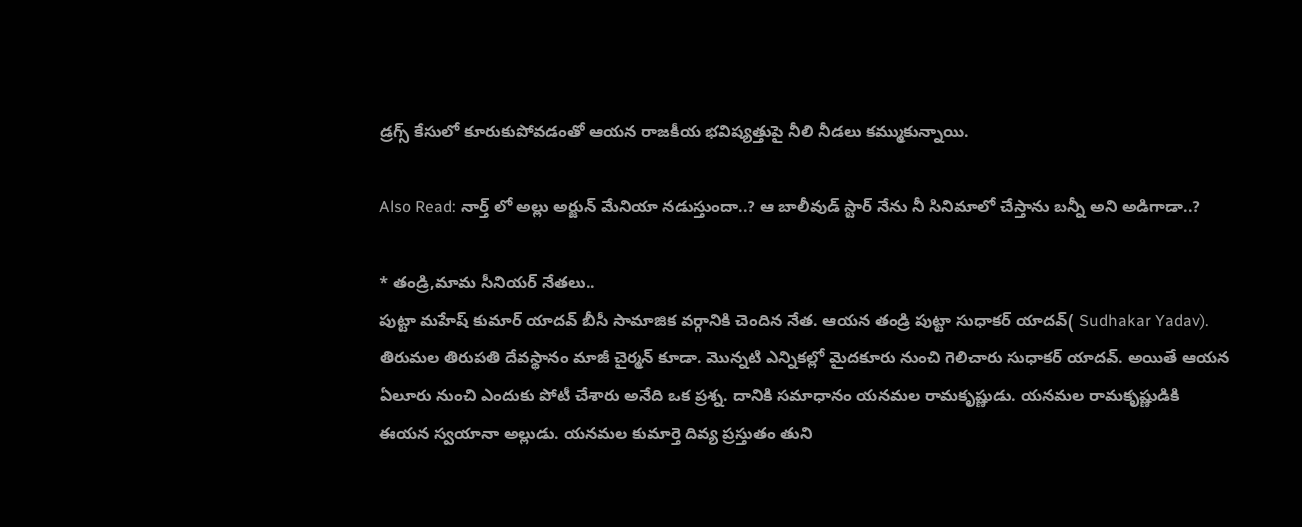డ్రగ్స్ కేసులో కూరుకుపోవడంతో ఆయన రాజకీయ భవిష్యత్తుపై నీలి నీడలు కమ్ముకున్నాయి.

Also Read: నార్త్ లో అల్లు అర్జున్ మేనియా నడుస్తుందా..? ఆ బాలీవుడ్ స్టార్ నేను నీ సినిమాలో చేస్తాను బన్నీ అని అడిగాడా..?

* తండ్రి,మామ సీనియర్ నేతలు..
పుట్టా మహేష్ కుమార్ యాదవ్ బీసీ సామాజిక వర్గానికి చెందిన నేత. ఆయన తండ్రి పుట్టా సుధాకర్ యాదవ్( Sudhakar Yadav). తిరుమల తిరుపతి దేవస్థానం మాజీ చైర్మన్ కూడా. మొన్నటి ఎన్నికల్లో మైదకూరు నుంచి గెలిచారు సుధాకర్ యాదవ్. అయితే ఆయన ఏలూరు నుంచి ఎందుకు పోటీ చేశారు అనేది ఒక ప్రశ్న. దానికి సమాధానం యనమల రామకృష్ణుడు. యనమల రామకృష్ణుడికి ఈయన స్వయానా అల్లుడు. యనమల కుమార్తె దివ్య ప్రస్తుతం తుని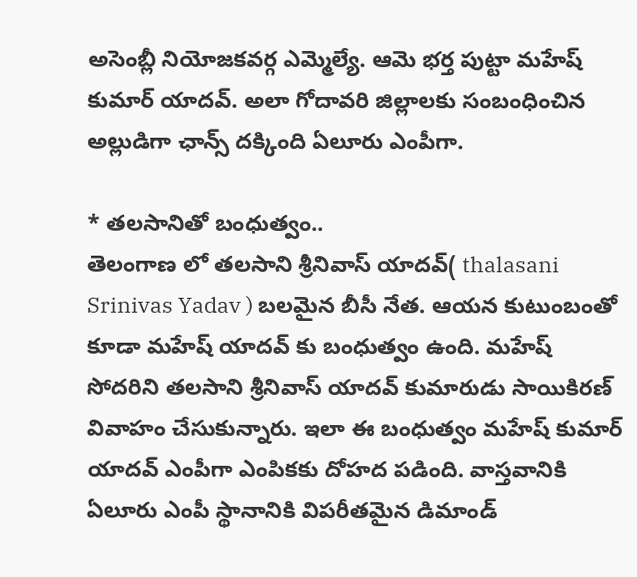అసెంబ్లీ నియోజకవర్గ ఎమ్మెల్యే. ఆమె భర్త పుట్టా మహేష్ కుమార్ యాదవ్. అలా గోదావరి జిల్లాలకు సంబంధించిన అల్లుడిగా ఛాన్స్ దక్కింది ఏలూరు ఎంపీగా.

* తలసానితో బంధుత్వం..
తెలంగాణ లో తలసాని శ్రీనివాస్ యాదవ్( thalasani Srinivas Yadav ) బలమైన బీసీ నేత. ఆయన కుటుంబంతో కూడా మహేష్ యాదవ్ కు బంధుత్వం ఉంది. మహేష్ సోదరిని తలసాని శ్రీనివాస్ యాదవ్ కుమారుడు సాయికిరణ్ వివాహం చేసుకున్నారు. ఇలా ఈ బంధుత్వం మహేష్ కుమార్ యాదవ్ ఎంపీగా ఎంపికకు దోహద పడింది. వాస్తవానికి ఏలూరు ఎంపీ స్థానానికి విపరీతమైన డిమాండ్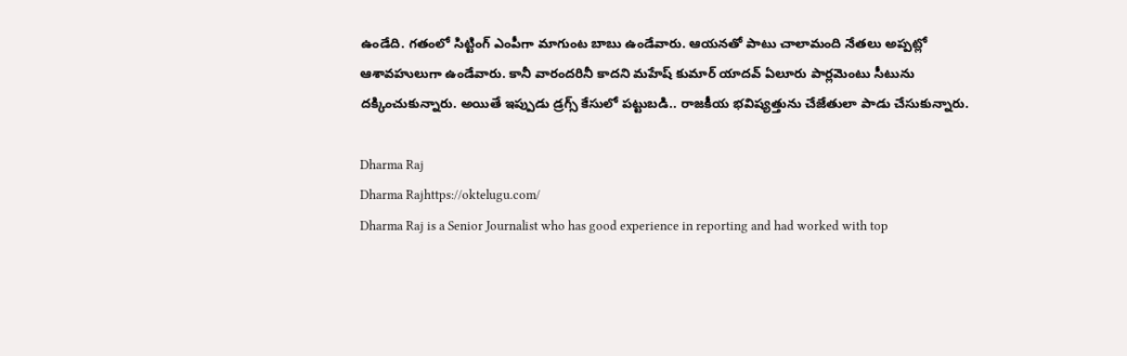ఉండేది. గతంలో సిట్టింగ్ ఎంపీగా మాగుంట బాబు ఉండేవారు. ఆయనతో పాటు చాలామంది నేతలు అప్పట్లో ఆశావహులుగా ఉండేవారు. కానీ వారందరినీ కాదని మహేష్ కుమార్ యాదవ్ ఏలూరు పార్లమెంటు సీటును దక్కించుకున్నారు. అయితే ఇప్పుడు డ్రగ్స్ కేసులో పట్టుబడి.. రాజకీయ భవిష్యత్తును చేజేతులా పాడు చేసుకున్నారు.

Dharma Raj
Dharma Rajhttps://oktelugu.com/
Dharma Raj is a Senior Journalist who has good experience in reporting and had worked with top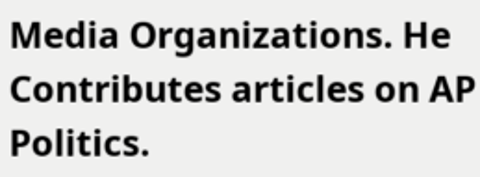Media Organizations. He Contributes articles on AP Politics.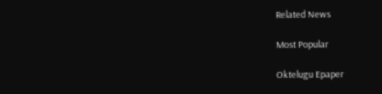Related News

Most Popular

Oktelugu Epaper